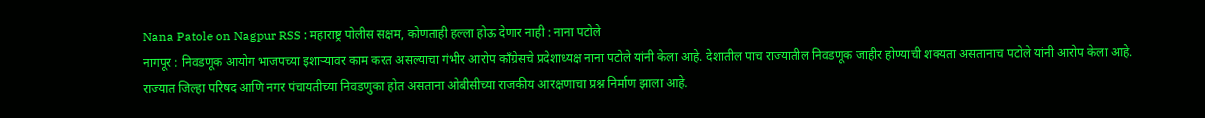Nana Patole on Nagpur RSS : महाराष्ट्र पोलीस सक्षम, कोणताही हल्ला होऊ देणार नाही : नाना पटोले
नागपूर : निवडणूक आयोग भाजपच्या इशाऱ्यावर काम करत असल्याचा गंभीर आरोप काँग्रेसचे प्रदेशाध्यक्ष नाना पटोले यांनी केला आहे. देशातील पाच राज्यातील निवडणूक जाहीर होण्याची शक्यता असतानाच पटोले यांनी आरोप केला आहे. राज्यात जिल्हा परिषद आणि नगर पंचायतीच्या निवडणुका होत असताना ओबीसीच्या राजकीय आरक्षणाचा प्रश्न निर्माण झाला आहे.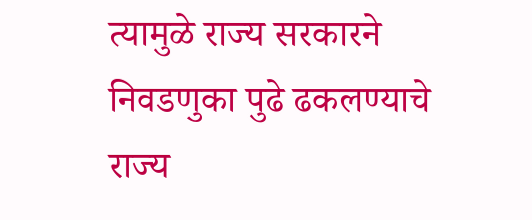त्यामुळे राज्य सरकारने निवडणुका पुढे ढकलण्याचे राज्य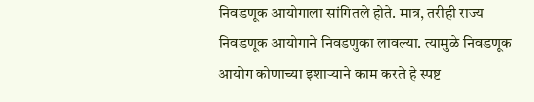निवडणूक आयोगाला सांगितले होते. मात्र, तरीही राज्य निवडणूक आयोगाने निवडणुका लावल्या. त्यामुळे निवडणूक आयोग कोणाच्या इशाऱ्याने काम करते हे स्पष्ट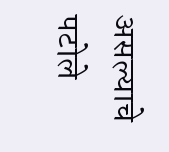असल्याचे पटोले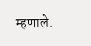म्हणाले.